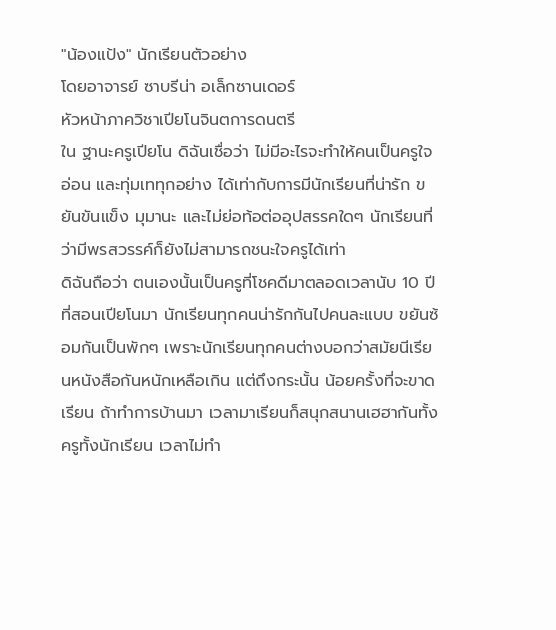"น้องแป้ง" นักเรียนตัวอย่าง
โดยอาจารย์ ซาบรีน่า อเล็กซานเดอร์
หัวหน้าภาควิชาเปียโนจินตการดนตรี
ใน ฐานะครูเปียโน ดิฉันเชื่อว่า ไม่มีอะไรจะทำให้คนเป็นครูใจอ่อน และทุ่มเททุกอย่าง ได้เท่ากับการมีนักเรียนที่น่ารัก ขยันขันแข็ง มุมานะ และไม่ย่อท้อต่ออุปสรรคใดๆ นักเรียนที่ว่ามีพรสวรรค์ก็ยังไม่สามารถชนะใจครูได้เท่า
ดิฉันถือว่า ตนเองนั้นเป็นครูที่โชคดีมาตลอดเวลานับ 10 ปีที่สอนเปียโนมา นักเรียนทุกคนน่ารักกันไปคนละแบบ ขยันซ้อมกันเป็นพักๆ เพราะนักเรียนทุกคนต่างบอกว่าสมัยนีเรียนหนังสือกันหนักเหลือเกิน แต่ถึงกระนั้น น้อยครั้งที่จะขาดเรียน ถ้าทำการบ้านมา เวลามาเรียนก็สนุกสนานเฮฮากันทั้งครูทั้งนักเรียน เวลาไม่ทำ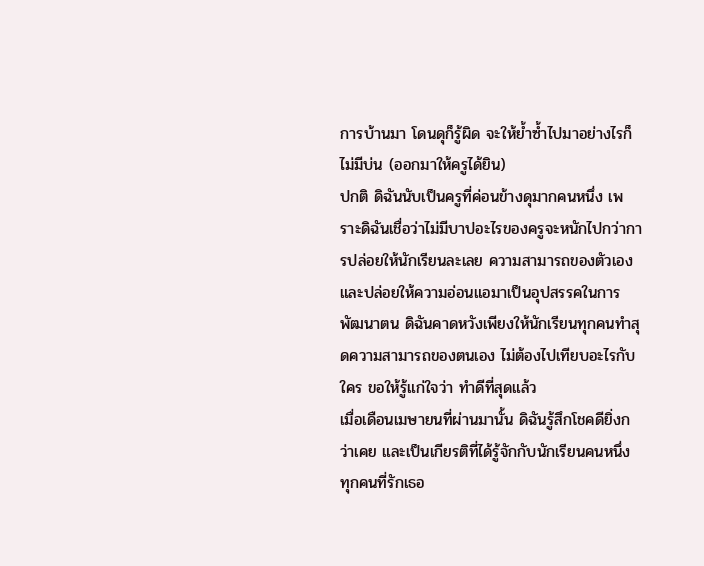การบ้านมา โดนดุก็รู้ผิด จะให้ย้ำซ้ำไปมาอย่างไรก็ไม่มีบ่น (ออกมาให้ครูได้ยิน)
ปกติ ดิฉันนับเป็นครูที่ค่อนข้างดุมากคนหนึ่ง เพราะดิฉันเชื่อว่าไม่มีบาปอะไรของครูจะหนักไปกว่าการปล่อยให้นักเรียนละเลย ความสามารถของตัวเอง และปล่อยให้ความอ่อนแอมาเป็นอุปสรรคในการพัฒนาตน ดิฉันคาดหวังเพียงให้นักเรียนทุกคนทำสุดความสามารถของตนเอง ไม่ต้องไปเทียบอะไรกับใคร ขอให้รู้แก่ใจว่า ทำดีที่สุดแล้ว
เมื่อเดือนเมษายนที่ผ่านมานั้น ดิฉันรู้สึกโชคดียิ่งกว่าเคย และเป็นเกียรติที่ได้รู้จักกับนักเรียนคนหนึ่ง ทุกคนที่รักเธอ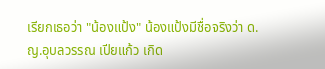เรียกเธอว่า "น้องแป้ง" น้องแป้งมีชื่อจริงว่า ด.ญ.อุบลวรรณ เปียแก้ว เกิด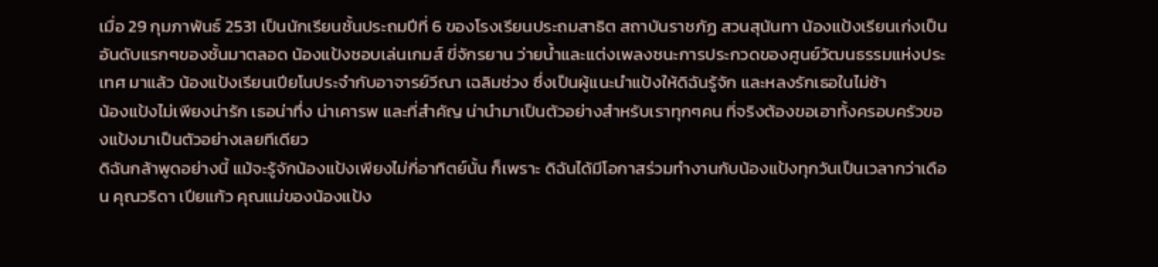เมื่อ 29 กุมภาพันธ์ 2531 เป็นนักเรียนชั้นประถมปีที่ 6 ของโรงเรียนประถมสาธิต สถาบันราชภัฏ สวนสุนันทา น้องแป้งเรียนเก่งเป็นอันดับแรกๆของชั้นมาตลอด น้องแป้งชอบเล่นเกมส์ ขี่จักรยาน ว่ายน้ำและแต่งเพลงชนะการประกวดของศูนย์วัฒนธรรมแห่งประเทศ มาแล้ว น้องแป้งเรียนเปียโนประจำกับอาจารย์วีณา เฉลิมช่วง ซึ่งเป็นผู้แนะนำแป้งให้ดิฉันรู้จัก และหลงรักเธอในไม่ช้า
น้องแป้งไม่เพียงน่ารัก เธอน่าทึ่ง น่าเคารพ และที่สำคัญ น่านำมาเป็นตัวอย่างสำหรับเราทุกๆคน ที่จริงต้องขอเอาทั้งครอบครัวของแป้งมาเป็นตัวอย่างเลยทีเดียว
ดิฉันกล้าพูดอย่างนี้ แม้จะรู้จักน้องแป้งเพียงไม่กี่อาทิตย์นั้น ก็เพราะ ดิฉันได้มีโอกาสร่วมทำงานกับน้องแป้งทุกวันเป็นเวลากว่าเดือน คุณวริดา เปียแก้ว คุณแม่ของน้องแป้ง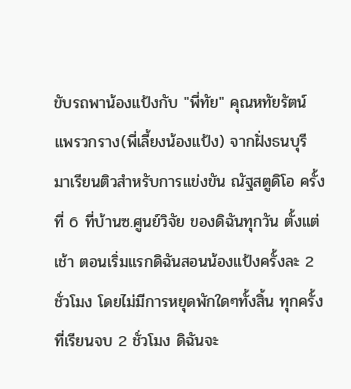ขับรถพาน้องแป้งกับ "พี่ทัย" คุณหทัยรัตน์ แพรวกราง(พี่เลี้ยงน้องแป้ง) จากฝั่งธนบุรี มาเรียนติวสำหรับการแข่งขัน ณัฐสตูดิโอ ครั้งที่ 6 ที่บ้านซ.ศูนย์วิจัย ของดิฉันทุกวัน ตั้งแต่เช้า ตอนเริ่มแรกดิฉันสอนน้องแป้งครั้งละ 2 ชั่วโมง โดยไม่มีการหยุดพักใดๆทั้งสิ้น ทุกครั้งที่เรียนจบ 2 ชั่วโมง ดิฉันจะ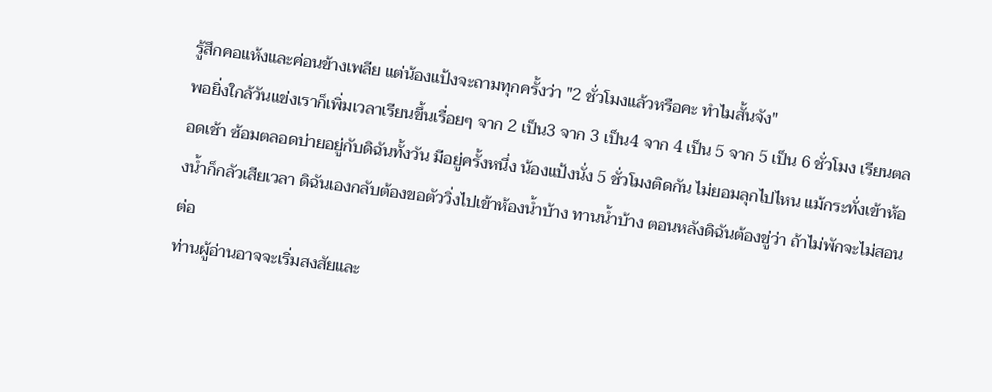รู้สึกคอแห้งและค่อนข้างเพลีย แต่น้องแป้งจะถามทุกครั้งว่า "2 ชั่วโมงแล้วหรือคะ ทำไมสั้นจัง"
พอยิ่งใกล้วันแข่งเราก็เพิ่มเวลาเรียนขึ้นเรื่อยๆ จาก 2 เป็น3 จาก 3 เป็น4 จาก 4 เป็น 5 จาก 5 เป็น 6 ชั่วโมง เรียนตลอดเช้า ซ้อมตลอดบ่ายอยู่กับดิฉันทั้งวัน มีอยู่ครั้งหนึ่ง น้องแป้งนั่ง 5 ชั่วโมงติดกัน ไม่ยอมลุกไปไหน แม้กระทั่งเข้าห้องน้ำก็กลัวเสียเวลา ดิฉันเองกลับต้องขอตัววิ่งไปเข้าห้องน้ำบ้าง ทานน้ำบ้าง ตอนหลังดิฉันต้องขู่ว่า ถ้าไม่พักจะไม่สอนต่อ
ท่านผู้อ่านอาจจะเริ่มสงสัยและ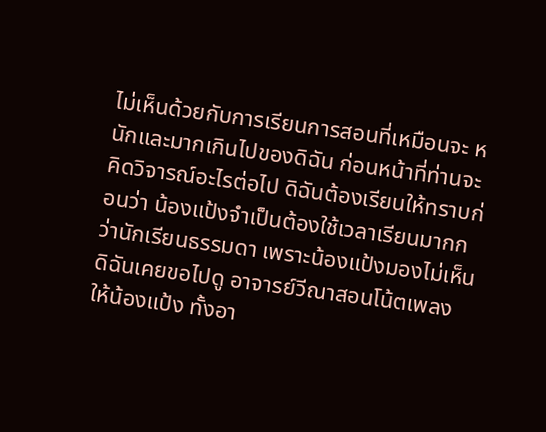ไม่เห็นด้วยกับการเรียนการสอนที่เหมือนจะ หนักและมากเกินไปของดิฉัน ก่อนหน้าที่ท่านจะคิดวิจารณ์อะไรต่อไป ดิฉันต้องเรียนให้ทราบก่อนว่า น้องแป้งจำเป็นต้องใช้เวลาเรียนมากกว่านักเรียนธรรมดา เพราะน้องแป้งมองไม่เห็น ดิฉันเคยขอไปดู อาจารย์วีณาสอนโน้ตเพลงให้น้องแป้ง ทั้งอา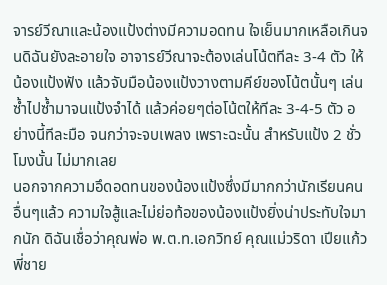จารย์วีณาและน้องแป้งต่างมีความอดทน ใจเย็นมากเหลือเกินจนดิฉันยังละอายใจ อาจารย์วีณาจะต้องเล่นโน้ตทีละ 3-4 ตัว ให้น้องแป้งฟัง แล้วจับมือน้องแป้งวางตามคีย์ของโน้ตนั้นๆ เล่นซ้ำไปซ้ำมาจนแป้งจำได้ แล้วค่อยๆต่อโน้ตให้ทีละ 3-4-5 ตัว อย่างนี้ทีละมือ จนกว่าจะจบเพลง เพราะฉะนั้น สำหรับแป้ง 2 ชั่วโมงนั้น ไม่มากเลย
นอกจากความอึดอดทนของน้องแป้งซึ่งมีมากกว่านักเรียนคนอื่นๆแล้ว ความใจสู้และไม่ย่อท้อของน้องแป้งยิ่งน่าประทับใจมากนัก ดิฉันเชื่อว่าคุณพ่อ พ.ต.ท.เอกวิทย์ คุณแม่วริดา เปียแก้ว พี่ชาย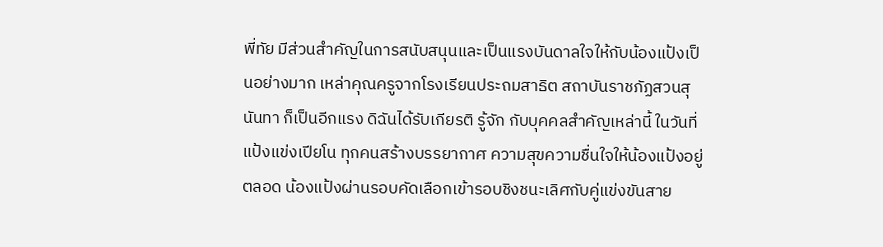พี่ทัย มีส่วนสำคัญในการสนับสนุนและเป็นแรงบันดาลใจให้กับน้องแป้งเป็นอย่างมาก เหล่าคุณครูจากโรงเรียนประถมสาธิต สถาบันราชภัฏสวนสุนันทา ก็เป็นอีกแรง ดิฉันได้รับเกียรติ รู้จัก กับบุคคลสำคัญเหล่านี้ ในวันที่แป้งแข่งเปียโน ทุกคนสร้างบรรยากาศ ความสุขความชื่นใจให้น้องแป้งอยู่ตลอด น้องแป้งผ่านรอบคัดเลือกเข้ารอบชิงชนะเลิศกับคู่แข่งขันสาย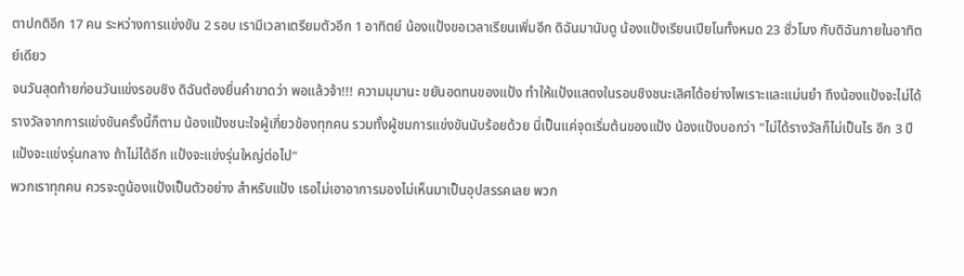ตาปกติอีก 17 คน ระหว่างการแข่งขัน 2 รอบ เรามีเวลาเตรียมตัวอีก 1 อาทิตย์ น้องแป้งขอเวลาเรียนเพิ่มอีก ดิฉันมานับดู น้องแป้งเรียนเปียโนทั้งหมด 23 ชั่วโมง กับดิฉันภายในอาทิตย์เดียว
จนวันสุดท้ายก่อนวันแข่งรอบชิง ดิฉันต้องยื่นคำขาดว่า พอแล้วจ้า!!! ความมุมานะ ขยันอดทนของแป้ง ทำให้แป้งแสดงในรอบชิงชนะเลิศได้อย่างไพเราะและแม่นยำ ถึงน้องแป้งจะไม่ได้รางวัลจากการแข่งขันครั้งนี้ก็ตาม น้องแป้งชนะใจผู้เกี่ยวข้องทุกคน รวมทั้งผู้ชมการแข่งขันนับร้อยด้วย นี่เป็นแค่จุดเริ่มต้นของแป้ง น้องแป้งบอกว่า "ไม่ได้รางวัลก็ไม่เป็นไร อีก 3 ปี แป้งจะแข่งรุ่นกลาง ถ้าไม่ได้อีก แป้งจะแข่งรุ่นใหญ่ต่อไป"
พวกเราทุกคน ควรจะดูน้องแป้งเป็นตัวอย่าง สำหรับแป้ง เธอไม่เอาอาการมองไม่เห็นมาเป็นอุปสรรคเลย พวก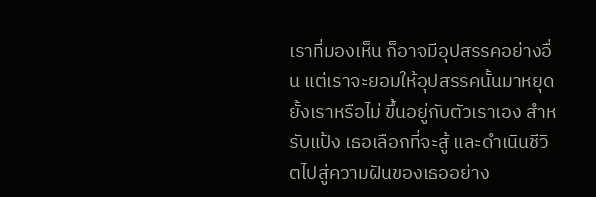เราที่มองเห็น ก็อาจมีอุปสรรคอย่างอื่น แต่เราจะยอมให้อุปสรรคนั้นมาหยุดยั้งเราหรือไม่ ขึ้นอยู่กับตัวเราเอง สำหรับแป้ง เธอเลือกที่จะสู้ และดำเนินชีวิตไปสู่ความฝันของเธออย่าง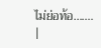ไม่ย่อท้อ.......
|